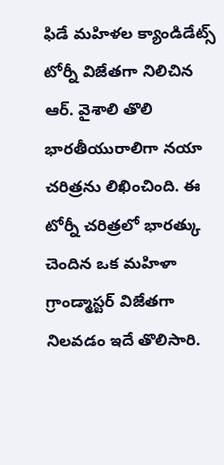ఫిడే మహిళల క్యాండిడేట్స్ టోర్నీ విజేతగా నిలిచిన ఆర్. వైశాలి తొలి భారతీయురాలిగా నయా చరిత్రను లిఖించింది. ఈ టోర్నీ చరిత్రలో భారత్కు చెందిన ఒక మహిళా గ్రాండ్మాస్టర్ విజేతగా నిలవడం ఇదే తొలిసారి.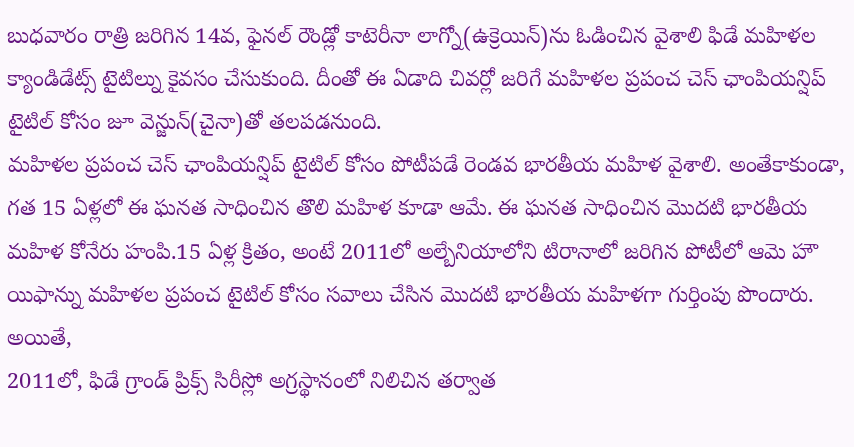బుధవారం రాత్రి జరిగిన 14వ, ఫైనల్ రౌండ్లో కాటెరీనా లాగ్నో(ఉక్రెయిన్)ను ఓడించిన వైశాలి ఫిడే మహిళల క్యాండిడేట్స్ టైటిల్ను కైవసం చేసుకుంది. దీంతో ఈ ఏడాది చివర్లో జరిగే మహిళల ప్రపంచ చెస్ ఛాంపియన్షిప్ టైటిల్ కోసం జూ వెన్జున్(చైనా)తో తలపడనుంది.
మహిళల ప్రపంచ చెస్ ఛాంపియన్షిప్ టైటిల్ కోసం పోటీపడే రెండవ భారతీయ మహిళ వైశాలి. అంతేకాకుండా, గత 15 ఏళ్లలో ఈ ఘనత సాధించిన తొలి మహిళ కూడా ఆమే. ఈ ఘనత సాధించిన మొదటి భారతీయ మహిళ కోనేరు హంపి.15 ఏళ్ల క్రితం, అంటే 2011లో అల్బేనియాలోని టిరానాలో జరిగిన పోటీలో ఆమె హౌ యిఫాన్ను మహిళల ప్రపంచ టైటిల్ కోసం సవాలు చేసిన మొదటి భారతీయ మహిళగా గుర్తింపు పొందారు. అయితే,
2011లో, ఫిడే గ్రాండ్ ప్రిక్స్ సిరీస్లో అగ్రస్థానంలో నిలిచిన తర్వాత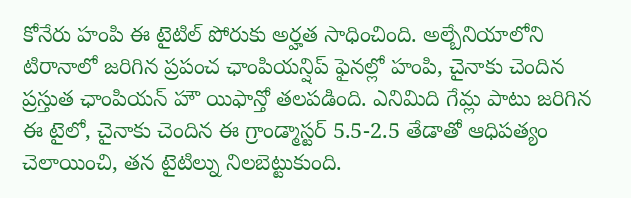కోనేరు హంపి ఈ టైటిల్ పోరుకు అర్హత సాధించింది. అల్బేనియాలోని టిరానాలో జరిగిన ప్రపంచ ఛాంపియన్షిప్ ఫైనల్లో హంపి, చైనాకు చెందిన ప్రస్తుత ఛాంపియన్ హౌ యిఫాన్తో తలపడింది. ఎనిమిది గేమ్ల పాటు జరిగిన ఈ టైలో, చైనాకు చెందిన ఈ గ్రాండ్మాస్టర్ 5.5-2.5 తేడాతో ఆధిపత్యం చెలాయించి, తన టైటిల్ను నిలబెట్టుకుంది.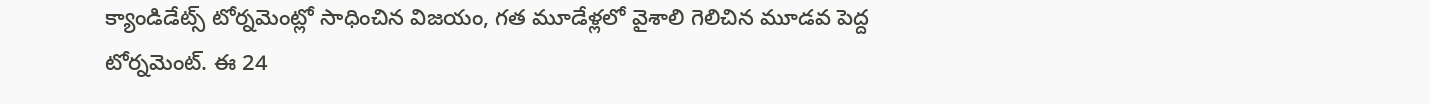క్యాండిడేట్స్ టోర్నమెంట్లో సాధించిన విజయం, గత మూడేళ్లలో వైశాలి గెలిచిన మూడవ పెద్ద టోర్నమెంట్. ఈ 24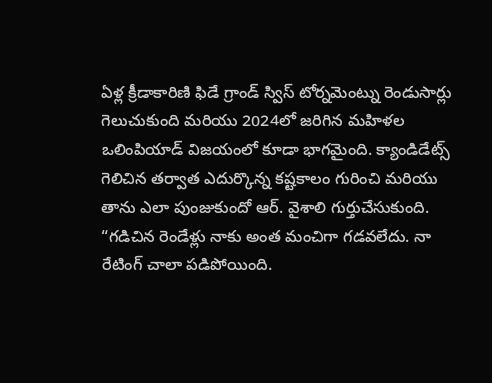ఏళ్ల క్రీడాకారిణి ఫిడే గ్రాండ్ స్విస్ టోర్నమెంట్ను రెండుసార్లు గెలుచుకుంది మరియు 2024లో జరిగిన మహిళల ఒలింపియాడ్ విజయంలో కూడా భాగమైంది. క్యాండిడేట్స్ గెలిచిన తర్వాత ఎదుర్కొన్న కష్టకాలం గురించి మరియు తాను ఎలా పుంజుకుందో ఆర్. వైశాలి గుర్తుచేసుకుంది.
“గడిచిన రెండేళ్లు నాకు అంత మంచిగా గడవలేదు. నా రేటింగ్ చాలా పడిపోయింది.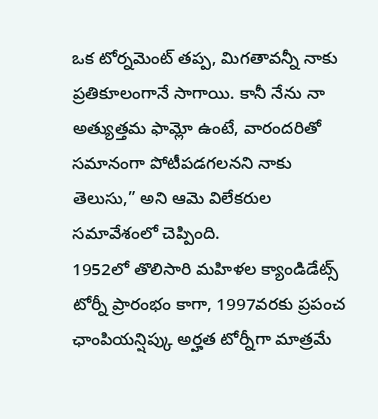ఒక టోర్నమెంట్ తప్ప, మిగతావన్నీ నాకు ప్రతికూలంగానే సాగాయి. కానీ నేను నా అత్యుత్తమ ఫామ్లో ఉంటే, వారందరితో సమానంగా పోటీపడగలనని నాకు తెలుసు,” అని ఆమె విలేకరుల సమావేశంలో చెప్పింది.
1952లో తొలిసారి మహిళల క్యాండిడేట్స్ టోర్నీ ప్రారంభం కాగా, 1997వరకు ప్రపంచ ఛాంపియన్షిప్కు అర్హత టోర్నీగా మాత్రమే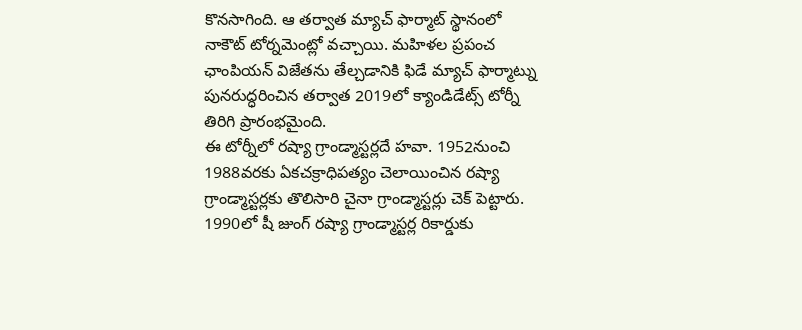కొనసాగింది. ఆ తర్వాత మ్యాచ్ ఫార్మాట్ స్థానంలో నాకౌట్ టోర్నమెంట్లో వచ్చాయి. మహిళల ప్రపంచ ఛాంపియన్ విజేతను తేల్చడానికి ఫిడే మ్యాచ్ ఫార్మాట్ను పునరుద్ధరించిన తర్వాత 2019లో క్యాండిడేట్స్ టోర్నీ తిరిగి ప్రారంభమైంది.
ఈ టోర్నీలో రష్యా గ్రాండ్మాస్టర్లదే హవా. 1952నుంచి 1988వరకు ఏకచక్రాధిపత్యం చెలాయించిన రష్యా గ్రాండ్మాస్టర్లకు తొలిసారి చైనా గ్రాండ్మాస్టర్లు చెక్ పెట్టారు. 1990లో షీ జుంగ్ రష్యా గ్రాండ్మాస్టర్ల రికార్డుకు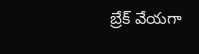బ్రేక్ వేయగా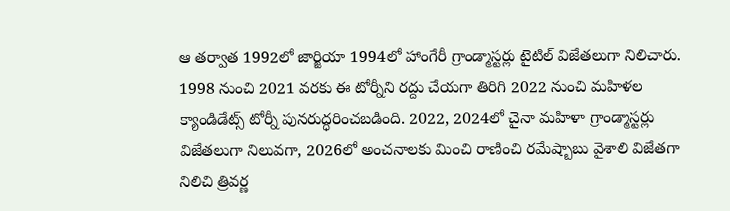ఆ తర్వాత 1992లో జార్జియా 1994లో హాంగేరీ గ్రాండ్మాస్టర్లు టైటిల్ విజేతలుగా నిలిచారు. 1998 నుంచి 2021 వరకు ఈ టోర్నీని రద్దు చేయగా తిరిగి 2022 నుంచి మహిళల క్యాండిడేట్స్ టోర్నీ పునరుద్ధరించబడింది. 2022, 2024లో చైనా మహిళా గ్రాండ్మాస్టర్లు విజేతలుగా నిలువగా, 2026లో అంచనాలకు మించి రాణించి రమేష్బాబు వైశాలి విజేతగా నిలిచి త్రివర్ణ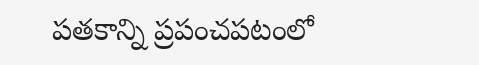పతకాన్ని ప్రపంచపటంలో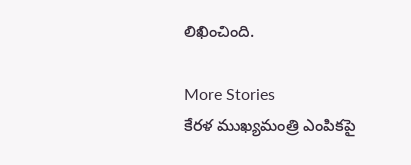లిఖించింది.

More Stories
కేరళ ముఖ్యమంత్రి ఎంపికపై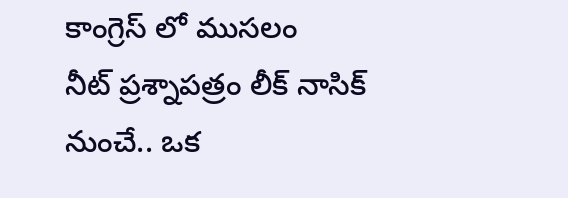కాంగ్రెస్ లో ముసలం
నీట్ ప్రశ్నాపత్రం లీక్ నాసిక్ నుంచే.. ఒక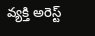వ్యక్తి అరెస్ట్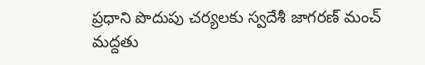ప్రధాని పొదుపు చర్యలకు స్వదేశీ జాగరణ్ మంచ్ మద్దతు